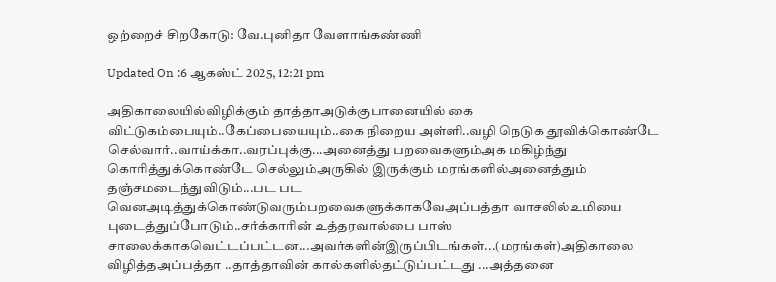ஒற்றைச் சிறகோடு: வே.புனிதா வேளாங்கண்ணி

Updated On :6 ஆகஸ்ட் 2025, 12:21 pm

அதிகாலையில்விழிக்கும் தாத்தாஅடுக்குபானையில் கை விட்டுகம்பையும்..கேப்பையையும்..கை நிறைய அள்ளி..வழி நெடுக தூவிக்கொண்டே செல்வார்..வாய்க்கா..வரப்புக்கு...அனைத்து பறவைகளும்அக மகிழ்ந்து கொரித்துக்கொண்டே செல்லும்அருகில் இருக்கும் மரங்களில்அனைத்தும் தஞ்சமடைந்துவிடும்...பட பட வெனஅடித்துக்கொண்டுவரும்பறவைகளுக்காகவேஅப்பத்தா வாசலில்உமியை புடைத்துப்போடும்..சர்க்காரின் உத்தரவால்பை பாஸ் சாலைக்காகவெட்டப்பட்டன...அவர்களின்இருப்பிடங்கள்...(மரங்கள்)அதிகாலை விழித்தஅப்பத்தா ..தாத்தாவின் கால்களில்தட்டுப்பட்டது ...அத்தனை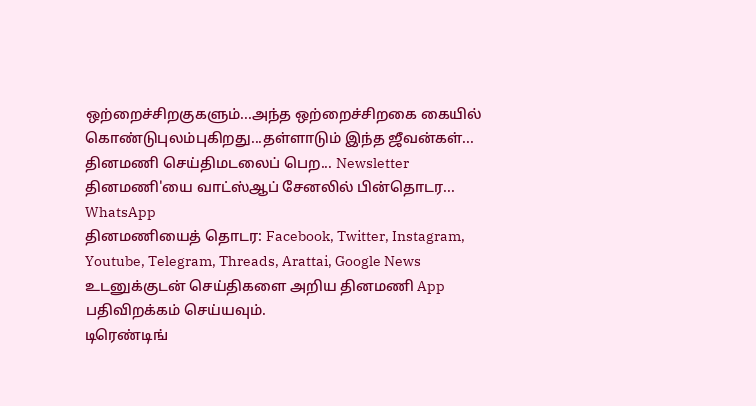ஒற்றைச்சிறகுகளும்...அந்த ஒற்றைச்சிறகை கையில் கொண்டுபுலம்புகிறது...தள்ளாடும் இந்த ஜீவன்கள்...
தினமணி செய்திமடலைப் பெற... Newsletter
தினமணி'யை வாட்ஸ்ஆப் சேனலில் பின்தொடர... WhatsApp
தினமணியைத் தொடர: Facebook, Twitter, Instagram, Youtube, Telegram, Threads, Arattai, Google News
உடனுக்குடன் செய்திகளை அறிய தினமணி App பதிவிறக்கம் செய்யவும்.
டிரெண்டிங்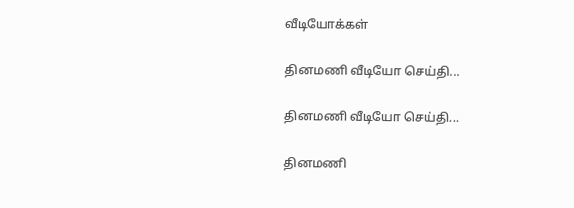வீடியோக்கள்

தினமணி வீடியோ செய்தி...

தினமணி வீடியோ செய்தி...

தினமணி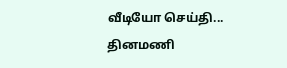வீடியோ செய்தி...
தினமணி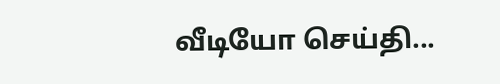வீடியோ செய்தி...